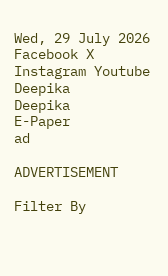Wed, 29 July 2026
Facebook X Instagram Youtube
Deepika
Deepika
E-Paper
ad

ADVERTISEMENT

Filter By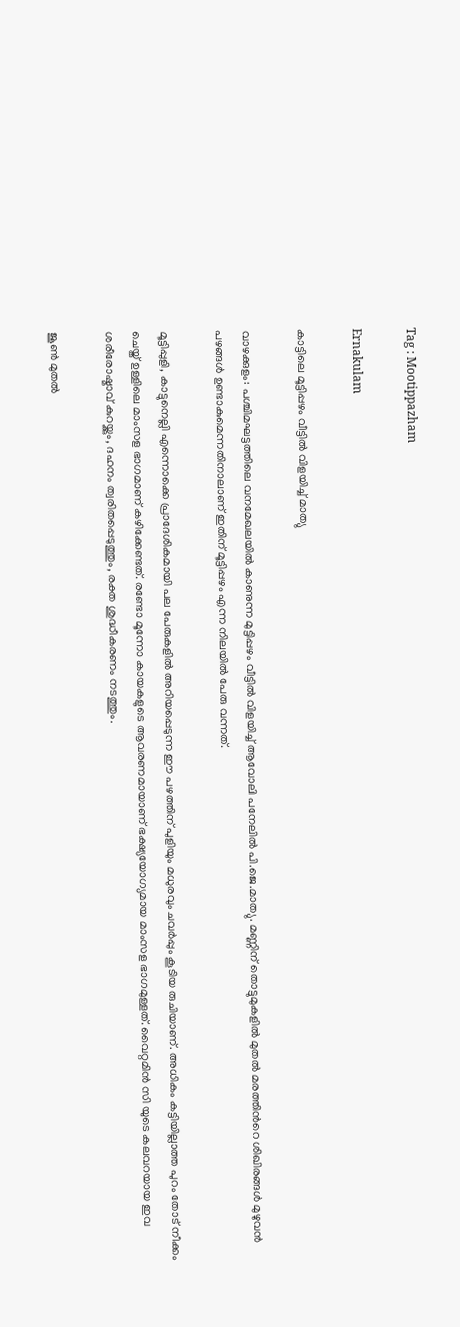Tag : Mootippazham

Ernakulam

കാട്ടിലെ മൂട്ടിപ്പഴം വീട്ടിൽ വിളയിച്ച് മാത്യു

വാഴക്കുളം: പശ്ചിമഘട്ടത്തിലെ വനമേഖലയിൽ കാണുന്ന മുട്ടിപ്പഴം വീട്ടിൽ വിളയിച്ച് ആവോലി പനേലിൽ പി.ജെ.മാത്യു. മണ്ണിന് തൊട്ടുമുകളിൽ മുതൽ മരത്തിന്‍റെ ശിഖിരങ്ങൾ മുഴുവൻ പഴങ്ങൾ ഉണ്ടാകുമെന്നതിനാലാണ് ഇതിന് മൂട്ടിപ്പഴം എന്ന നിലയിൽ പേരു വന്നത്.

മൂട്ടിപ്പുളി, കാട്ടുനെല്ലി എന്നൊക്കെ പ്രാദേശികമായി പല പേരുകളിൽ അറിയപ്പെടുന്ന ഈ പഴത്തിന് പുളിയും മധുരവും ചവർപ്പും കൂടിയ രുചിയാണ്. അധികം കട്ടിയില്ലാത്ത പുറം തോട് നീക്കം ചെയ്ത് ഉള്ളിലെ മാംസള ഭാഗമാണ് കഴിക്കേണ്ടത്. രണ്ടോ മൂന്നോ കായകളുടെ ആവരണമായാണ് ഭക്ഷ്യയോഗ്യമായ മാംസള ഭാഗമുള്ളത്. വൈറ്റമിൻ സി യുടെ കലവറയായ ഇവ ശരീരോഷ്മാവ് കുറയ്ക്കും, ദഹനം ത്വരിതപ്പെടുത്തും, രക്ത ശുദ്ധീകരണം നടത്തും.

ജൂൺ മുതൽ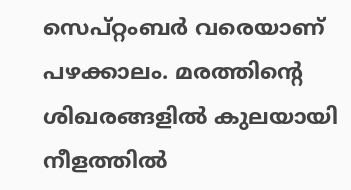സെപ്റ്റംബർ വരെയാണ് പഴക്കാലം. മരത്തിന്‍റെ ശിഖരങ്ങളിൽ കുലയായി നീളത്തിൽ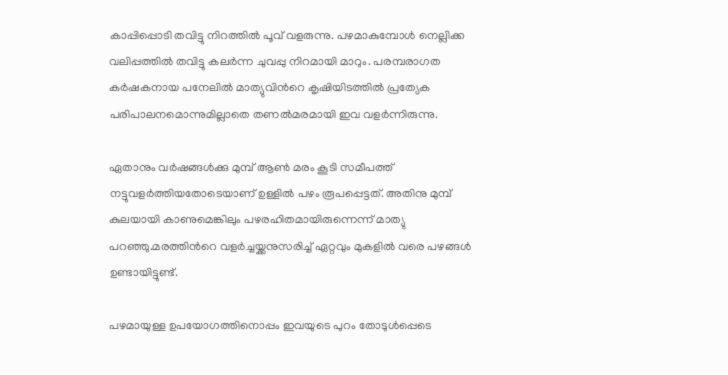കാപ്പിപ്പൊടി തവിട്ടു നിറത്തിൽ പൂവ് വളരുന്നു. പഴമാകുമ്പോൾ നെല്ലിക്ക വലിപ്പത്തിൽ തവിട്ടു കലർന്ന ചുവപ്പു നിറമായി മാറും. പരമ്പരാഗത കർഷകനായ പനേലിൽ മാത്യുവിന്‍റെ കൃഷിയിടത്തിൽ പ്രത്യേക പരിപാലനമൊന്നുമില്ലാതെ തണൽമരമായി ഇവ വളർന്നിരുന്നു.

ഏതാനും വർഷങ്ങൾക്കു മുമ്പ് ആൺ മരം കൂടി സമീപത്ത് നട്ടുവളർത്തിയതോടെയാണ്‌ ഉള്ളിൽ പഴം രൂപപ്പെട്ടത്. അതിനു മുമ്പ് കുലയായി കാണുമെങ്കിലും പഴരഹിതമായിരുന്നെന്ന് മാത്യു പറഞ്ഞു.മരത്തിന്‍റെ വളർച്ചയ്ക്കനുസരിച്ച് ഏറ്റവും മുകളിൽ വരെ പഴങ്ങൾ ഉണ്ടായിട്ടുണ്ട്.

പഴമായുള്ള ഉപയോഗത്തിനൊപ്പം ഇവയുടെ പുറം തോടുൾപ്പെടെ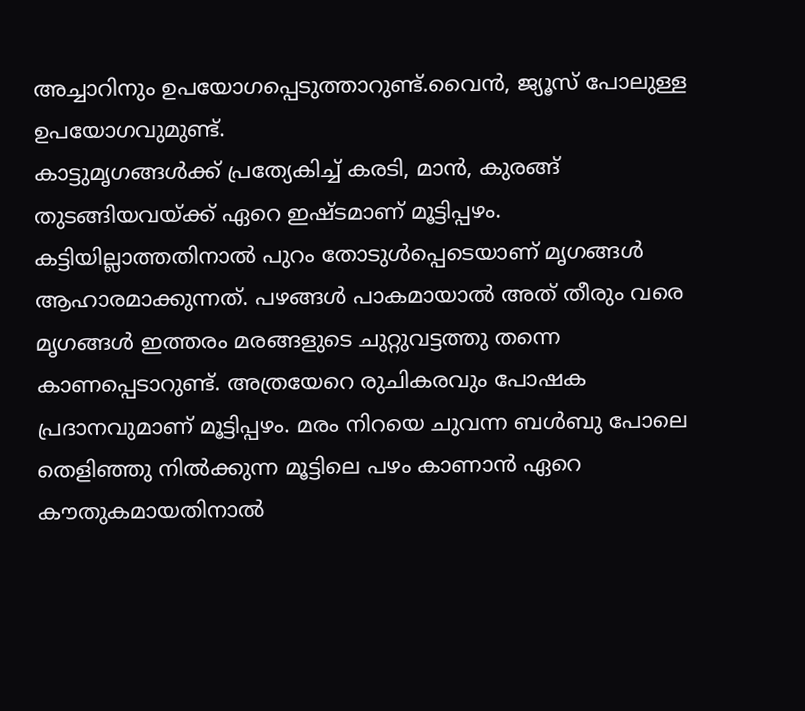അച്ചാറിനും ഉപയോഗപ്പെടുത്താറുണ്ട്.വൈൻ, ജ്യൂസ് പോലുള്ള ഉപയോഗവുമുണ്ട്.
കാട്ടുമൃഗങ്ങൾക്ക് പ്രത്യേകിച്ച് കരടി, മാൻ, കുരങ്ങ് തുടങ്ങിയവയ്ക്ക് ഏറെ ഇഷ്ടമാണ് മൂട്ടിപ്പഴം. കട്ടിയില്ലാത്തതിനാൽ പുറം തോടുൾപ്പെടെയാണ് മൃഗങ്ങൾ ആഹാരമാക്കുന്നത്. പഴങ്ങൾ പാകമായാൽ അത് തീരും വരെ മൃഗങ്ങൾ ഇത്തരം മരങ്ങളുടെ ചുറ്റുവട്ടത്തു തന്നെ കാണപ്പെടാറുണ്ട്. അത്രയേറെ രുചികരവും പോഷക പ്രദാനവുമാണ് മൂട്ടിപ്പഴം. മരം നിറയെ ചുവന്ന ബൾബു പോലെ തെളിഞ്ഞു നിൽക്കുന്ന മൂട്ടിലെ പഴം കാണാൻ ഏറെ കൗതുകമായതിനാൽ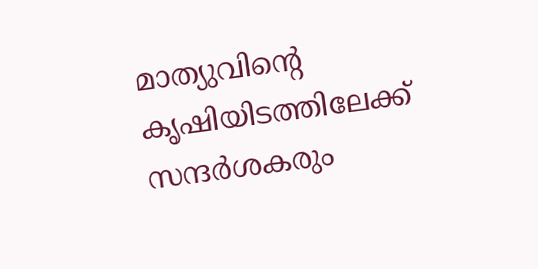മാത്യുവിന്‍റെ കൃഷിയിടത്തിലേക്ക് സന്ദർശകരും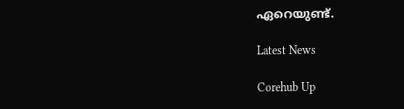ഏറെയുണ്ട്.

Latest News

Corehub Up